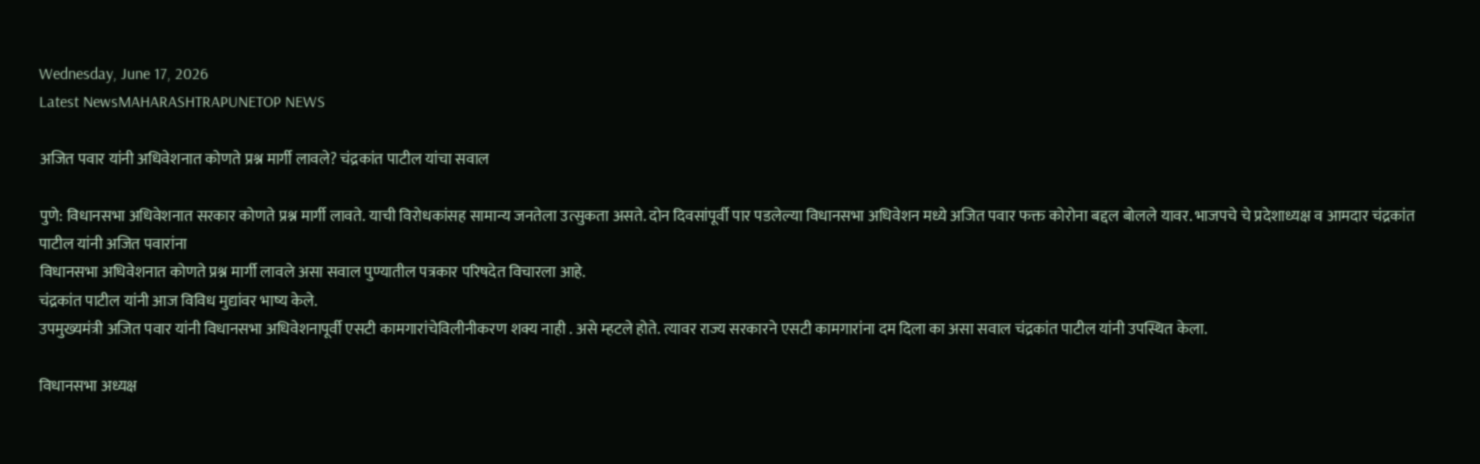Wednesday, June 17, 2026
Latest NewsMAHARASHTRAPUNETOP NEWS

अजित पवार यांनी अधिवेशनात कोणते प्रश्न मार्गी लावले? चंद्रकांत पाटील यांचा सवाल

पुणे: विधानसभा अधिवेशनात सरकार कोणते प्रश्न मार्गी लावते. याची विरोधकांसह सामान्य जनतेला उत्सुकता असते. दोन दिवसांपूर्वी पार पडलेल्या विधानसभा अधिवेशन मध्ये अजित पवार फक्त कोरोना बद्दल बोलले यावर. भाजपचे चे प्रदेशाध्यक्ष व आमदार चंद्रकांत पाटील यांनी अजित पवारांना
विधानसभा अधिवेशनात कोणते प्रश्न मार्गी लावले असा सवाल पुण्यातील पत्रकार परिषदेत विचारला आहे.
चंद्रकांत पाटील यांनी आज विविध मुद्यांवर भाष्य केले.
उपमुख्यमंत्री अजित पवार यांनी विधानसभा अधिवेशनापूर्वी एसटी कामगारांचेविलीनीकरण शक्य नाही . असे म्हटले होते. त्यावर राज्य सरकारने एसटी कामगारांना दम दिला का असा सवाल चंद्रकांत पाटील यांनी उपस्थित केला.

विधानसभा अध्यक्ष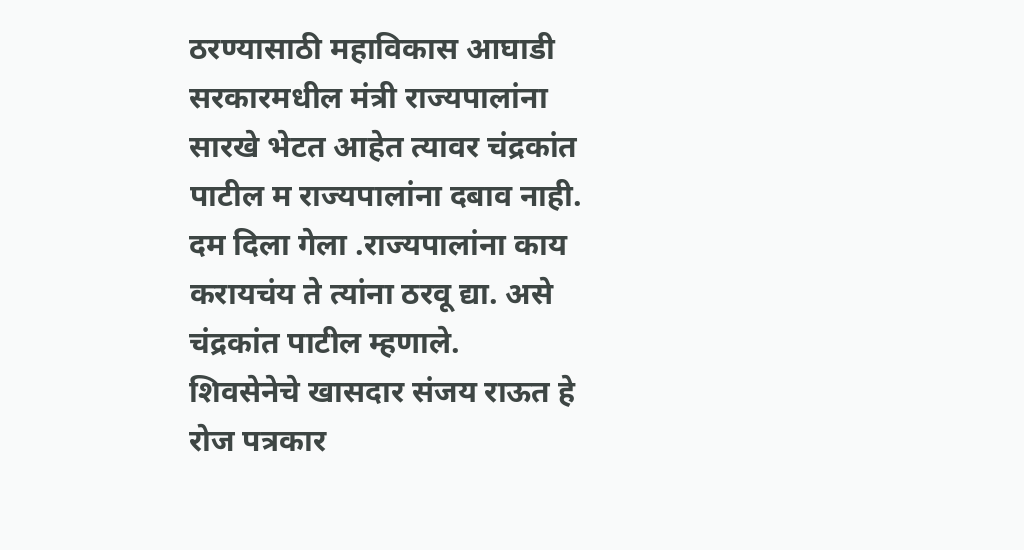ठरण्यासाठी महाविकास आघाडी सरकारमधील मंत्री राज्यपालांना सारखे भेटत आहेत त्यावर चंद्रकांत पाटील म राज्यपालांना दबाव नाही. दम दिला गेला .राज्यपालांना काय करायचंय ते त्यांना ठरवू द्या. असे चंद्रकांत पाटील म्हणाले.
शिवसेनेचे खासदार संजय राऊत हे रोज पत्रकार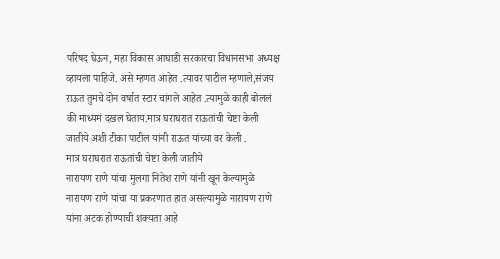परिषद घेऊन, महा विकास आघाडी सरकारचा विधानसभा अध्यक्ष व्हायला पाहिजे. असे म्हणत आहेत .त्यावर पाटील म्हणाले,संजय राऊत तुमचे दोन वर्षात स्टार चांगले आहेत .त्यामुळे काही बोललं की माध्यमं दखल घेताय.मात्र घराघरात राऊतांची चेष्टा केली जातीये अशी टीका पाटील यांनी राऊत यांच्या वर केली .
मात्र घराघरात राऊतांची चेष्टा केली जातीये
नारायण राणे यांचा मुलगा नितेश राणे यांनी खून केल्यामुळे नारायण राणे यांचा या प्रकरणात हात असल्यामुळे नारायण राणे यांना अटक होण्याची शक्यता आहे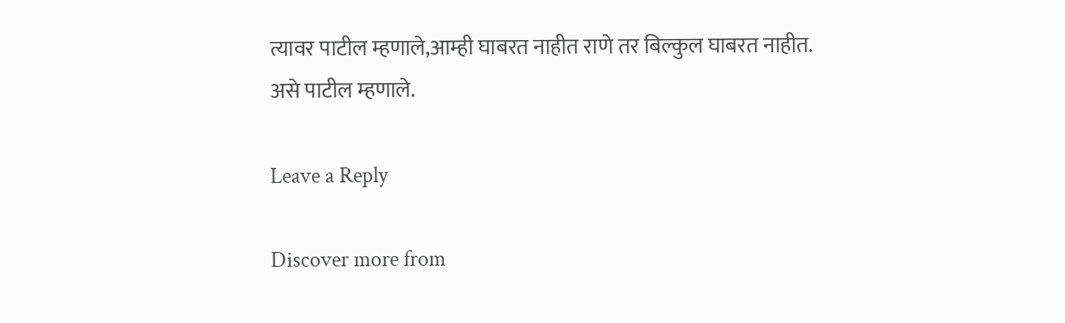त्यावर पाटील म्हणाले,आम्ही घाबरत नाहीत राणे तर बिल्कुल घाबरत नाहीत. असे पाटील म्हणाले.

Leave a Reply

Discover more from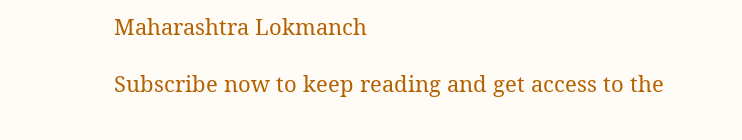Maharashtra Lokmanch

Subscribe now to keep reading and get access to the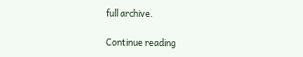full archive.

Continue reading